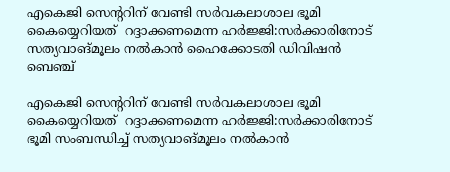എകെജി സെന്ററിന് വേണ്ടി സർവകലാശാല ഭൂമി കൈയ്യെറിയത്  റദ്ദാക്കണമെന്ന ഹർജ്ജി:സർക്കാരിനോട് സത്യവാങ്മൂലം നൽകാൻ ഹൈക്കോടതി ഡിവിഷൻ ബെഞ്ച്

എകെജി സെന്ററിന് വേണ്ടി സർവകലാശാല ഭൂമി കൈയ്യെറിയത്  റദ്ദാക്കണമെന്ന ഹർജ്ജി:സർക്കാരിനോട് ഭൂമി സംബന്ധിച്ച് സത്യവാങ്മൂലം നൽകാൻ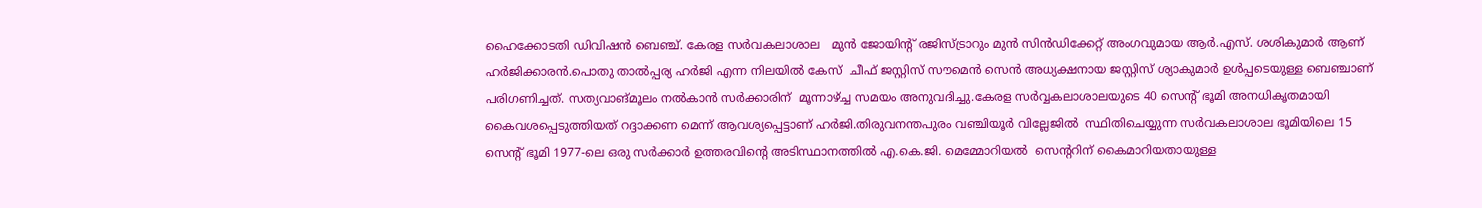ഹൈക്കോടതി ഡിവിഷൻ ബെഞ്ച്. കേരള സർവകലാശാല   മുൻ ജോയിന്റ് രജിസ്ട്രാറും മുൻ സിൻഡിക്കേറ്റ് അംഗവുമായ ആർ.എസ്. ശശികുമാർ ആണ് ഹർജിക്കാരൻ.പൊതു താൽപ്പര്യ ഹർജി എന്ന നിലയിൽ കേസ്  ചീഫ് ജസ്റ്റിസ് സൗമെൻ സെൻ അധ്യക്ഷനായ ജസ്റ്റിസ്‌ ശ്യാകുമാർ ഉൾപ്പടെയുള്ള ബെഞ്ചാണ് പരിഗണിച്ചത്. സത്യവാങ്മൂലം നൽകാൻ സർക്കാരിന്  മൂന്നാഴ്ച്ച സമയം അനുവദിച്ചു.കേരള സർവ്വകലാശാലയുടെ 40 സെന്റ് ഭൂമി അനധികൃതമായി കൈവശപ്പെടുത്തിയത് റദ്ദാക്കണ മെന്ന് ആവശ്യപ്പെട്ടാണ് ഹർജി.തിരുവനന്തപുരം വഞ്ചിയൂർ വില്ലേജിൽ  സ്ഥിതിചെയ്യുന്ന സർവകലാശാല ഭൂമിയിലെ 15 സെന്റ് ഭൂമി 1977-ലെ ഒരു സർക്കാർ ഉത്തരവിന്റെ അടിസ്ഥാനത്തിൽ എ.കെ.ജി. മെമ്മോറിയൽ  സെന്ററിന് കൈമാറിയതായുള്ള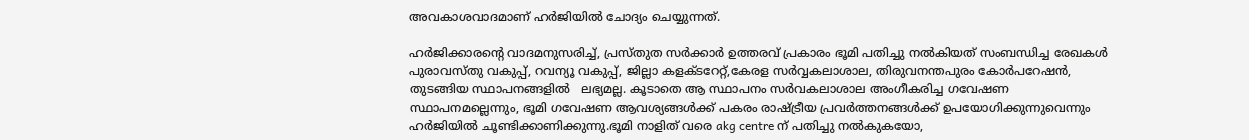അവകാശവാദമാണ് ഹർജിയിൽ ചോദ്യം ചെയ്യുന്നത്.

ഹർജിക്കാരന്റെ വാദമനുസരിച്ച്, പ്രസ്തുത സർക്കാർ ഉത്തരവ് പ്രകാരം ഭൂമി പതിച്ചു നൽകിയത് സംബന്ധിച്ച രേഖകൾ പുരാവസ്തു വകുപ്പ്, റവന്യൂ വകുപ്പ്, ജില്ലാ കളക്ടറേറ്റ്,കേരള സർവ്വകലാശാല, തിരുവനന്തപുരം കോർപറേഷൻ, തുടങ്ങിയ സ്ഥാപനങ്ങളിൽ   ലഭ്യമല്ല. കൂടാതെ ആ സ്ഥാപനം സർവകലാശാല അംഗീകരിച്ച ഗവേഷണ സ്ഥാപനമല്ലെന്നും, ഭൂമി ഗവേഷണ ആവശ്യങ്ങൾക്ക് പകരം രാഷ്ട്രീയ പ്രവർത്തനങ്ങൾക്ക് ഉപയോഗിക്കുന്നുവെന്നും ഹർജിയിൽ ചൂണ്ടിക്കാണിക്കുന്നു.ഭൂമി നാളിത് വരെ akg centre ന് പതിച്ചു നൽകുകയോ,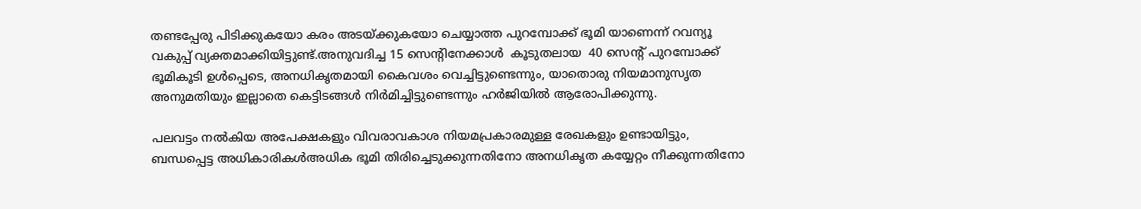തണ്ടപ്പേരു പിടിക്കുകയോ കരം അടയ്ക്കുകയോ ചെയ്യാത്ത പുറമ്പോക്ക് ഭൂമി യാണെന്ന് റവന്യൂ വകുപ്പ് വ്യക്തമാക്കിയിട്ടുണ്ട്.അനുവദിച്ച 15 സെന്റിനേക്കാൾ  കൂടുതലായ  40 സെന്റ് പുറമ്പോക്ക് ഭൂമികൂടി ഉൾപ്പെടെ, അനധികൃതമായി കൈവശം വെച്ചിട്ടുണ്ടെന്നും, യാതൊരു നിയമാനുസൃത അനുമതിയും ഇല്ലാതെ കെട്ടിടങ്ങൾ നിർമിച്ചിട്ടുണ്ടെന്നും ഹർജിയിൽ ആരോപിക്കുന്നു.

പലവട്ടം നൽകിയ അപേക്ഷകളും വിവരാവകാശ നിയമപ്രകാരമുള്ള രേഖകളും ഉണ്ടായിട്ടും, ബന്ധപ്പെട്ട അധികാരികൾഅധിക ഭൂമി തിരിച്ചെടുക്കുന്നതിനോ അനധികൃത കയ്യേറ്റം നീക്കുന്നതിനോ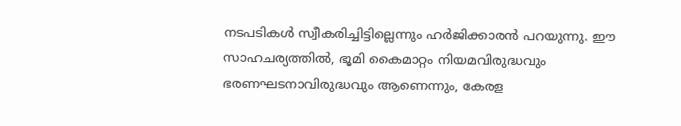നടപടികൾ സ്വീകരിച്ചിട്ടില്ലെന്നും ഹർജിക്കാരൻ പറയുന്നു. ഈ സാഹചര്യത്തിൽ, ഭൂമി കൈമാറ്റം നിയമവിരുദ്ധവും ഭരണഘടനാവിരുദ്ധവും ആണെന്നും, കേരള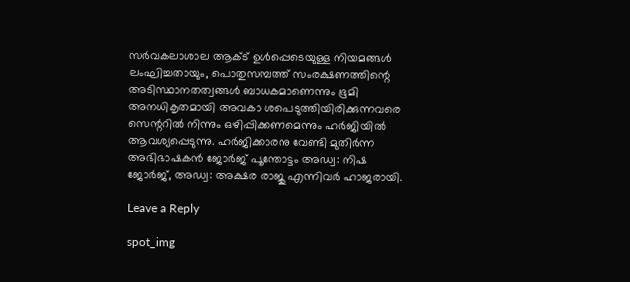സർവകലാശാല ആക്ട് ഉൾപ്പെടെയുള്ള നിയമങ്ങൾ ലംഘിച്ചതായും, പൊതുസമ്പത്ത് സംരക്ഷണത്തിന്റെ അടിസ്ഥാനതത്വങ്ങൾ ബാധകമാണെന്നും ഭൂമി അനധികൃതമായി അവകാ ശപെടുത്തിയിരിക്കുന്നവരെ സെന്ററിൽ നിന്നും ഒഴിപ്പിക്കണമെന്നും ഹർജിയിൽ ആവശ്യപ്പെടുന്നു. ഹർജിക്കാരനു വേണ്ടി മുതിർന്ന അഭിഭാഷകൻ ജോർജ് പൂന്തോട്ടം അഡ്വ: നിഷ ജോർജ്, അഡ്വ: അക്ഷര രാജു എന്നിവർ ഹാജരായി.

Leave a Reply

spot_img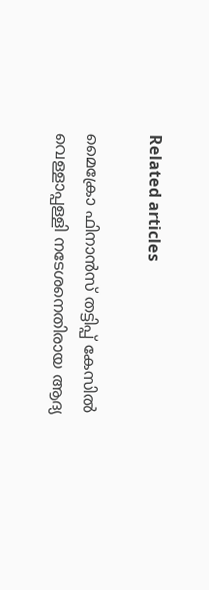Related articles

മൈക്രോ ഫിനാൻസ് തട്ടിപ്പ് കേസിൽ വെള്ളാപ്പള്ളി നടേശനെതിരായ ആദ്യ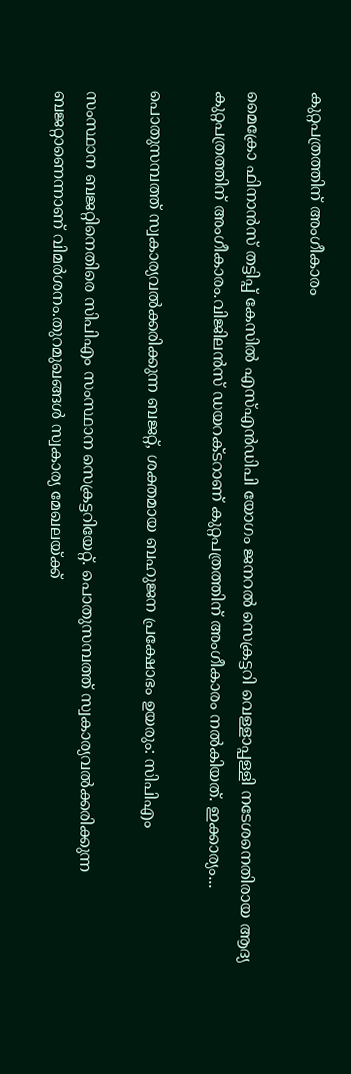കുറ്റപത്രത്തിന് അംഗീകാരം

മൈക്രോ ഫിനാൻസ് തട്ടിപ്പ് കേസിൽ എസ്എൻഡിപി യോഗം ജനറൽ സെക്രട്ടറി വെള്ളാപ്പള്ളി നടേശനെതിരായ ആദ്യ കുറ്റപത്രത്തിന് അംഗീകാരം.വിജിലൻസ് ഡയറക്ടറാണ് കുറ്റപത്രത്തിന് അംഗീകാരം നൽകിയത്. ഇക്കാര്യം...

പൊതുസമ്പത്ത് സ്വകാര്യവല്‍ക്കരിക്കുന്ന ബജറ്റ്, ശക്തമായ ബഹുജന പ്രക്ഷോഭം ഉയരും: സിപിഎം

സംസ്ഥാന ബജറ്റിനെതിരെ സിപിഎം സംസ്ഥാന സെക്രട്ടറിയേറ്റ്. പൊതുസമ്പത്ത് സ്വകാര്യവല്‍ക്കരിക്കുന്ന ബജറ്റാണെന്നാണ് വിമര്‍ശനം.തുറമുഖങ്ങള്‍ സ്വകാര്യ മേഖലയ്ക്ക്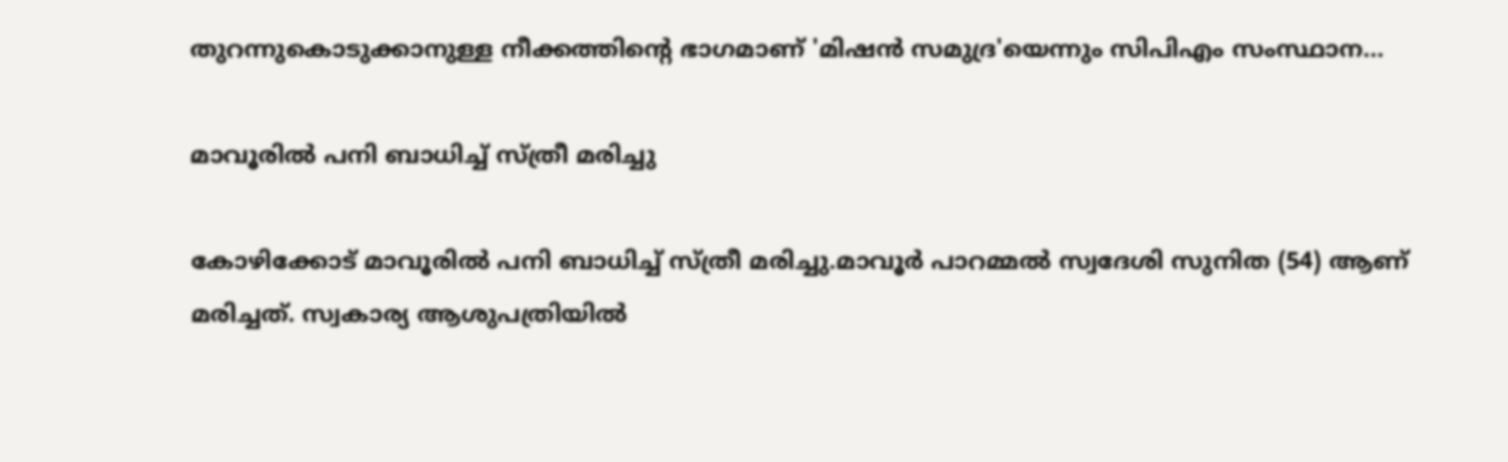തുറന്നുകൊടുക്കാനുള്ള നീക്കത്തിന്റെ ഭാഗമാണ് 'മിഷന്‍ സമുദ്ര'യെന്നും സിപിഎം സംസ്ഥാന...

മാവൂരിൽ പനി ബാധിച്ച് സ്ത്രീ മരിച്ചു

കോഴിക്കോട് മാവൂരിൽ പനി ബാധിച്ച് സ്ത്രീ മരിച്ചു.മാവൂർ പാറമ്മൽ സ്വദേശി സുനിത (54) ആണ് മരിച്ചത്. സ്വകാര്യ ആശുപത്രിയിൽ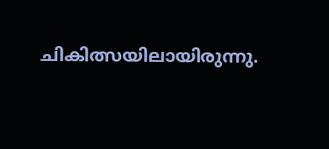ചികിത്സയിലായിരുന്നു.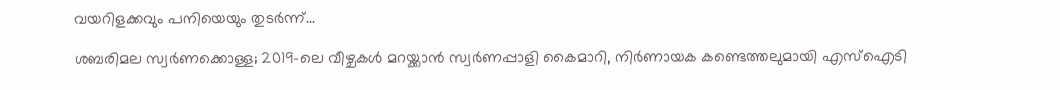വയറിളക്കവും പനിയെയും തുടർന്ന്...

ശബരിമല സ്വർണക്കൊള്ള; 2019-ലെ വീഴ്ചകൾ മറയ്ക്കാൻ സ്വർണപ്പാളി കൈമാറി, നിർണായക കണ്ടെത്തലുമായി എസ്ഐടി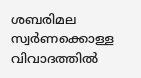ശബരിമല സ്വർണക്കൊള്ള വിവാദത്തിൽ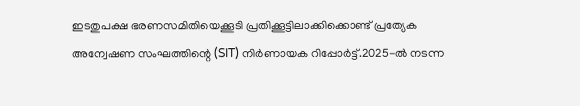ഇടതുപക്ഷ ഭരണസമിതിയെക്കൂടി പ്രതിക്കൂട്ടിലാക്കിക്കൊണ്ട് പ്രത്യേക അന്വേഷണ സംഘത്തിന്റെ (SIT) നിർണായക റിപ്പോർട്ട്.2025-ൽ നടന്ന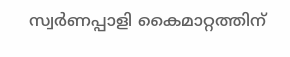സ്വർണപ്പാളി കൈമാറ്റത്തിന്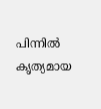പിന്നിൽ കൃത്യമായ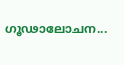ഗൂഢാലോചന...